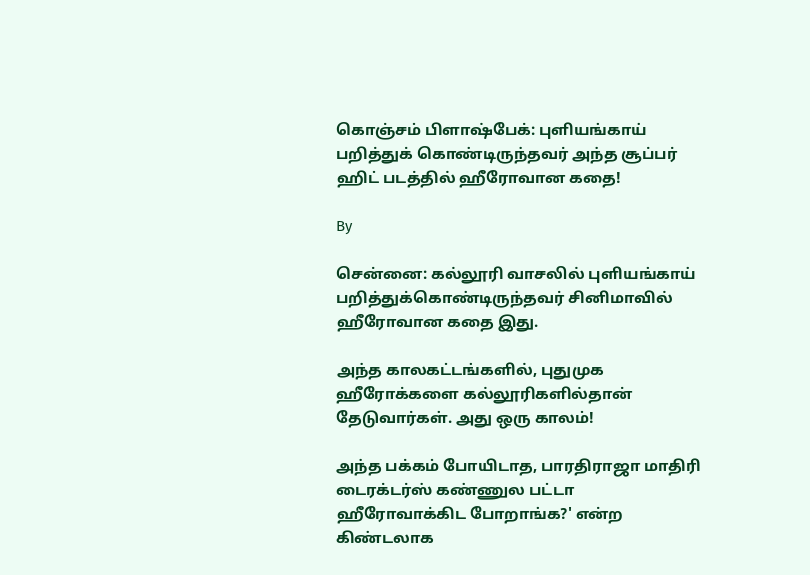கொஞ்சம் பிளாஷ்பேக்: புளியங்காய் பறித்துக் கொண்டிருந்தவர் அந்த சூப்பர் ஹிட் படத்தில் ஹீரோவான கதை!

By

சென்னை: கல்லூரி வாசலில் புளியங்காய் பறித்துக்கொண்டிருந்தவர் சினிமாவில் ஹீரோவான கதை இது.

அந்த காலகட்டங்களில், புதுமுக ஹீரோக்களை கல்லூரிகளில்தான் தேடுவார்கள். அது ஒரு காலம்!

அந்த பக்கம் போயிடாத, பாரதிராஜா மாதிரி டைரக்டர்ஸ் கண்ணுல பட்டா ஹீரோவாக்கிட போறாங்க?' என்ற கிண்டலாக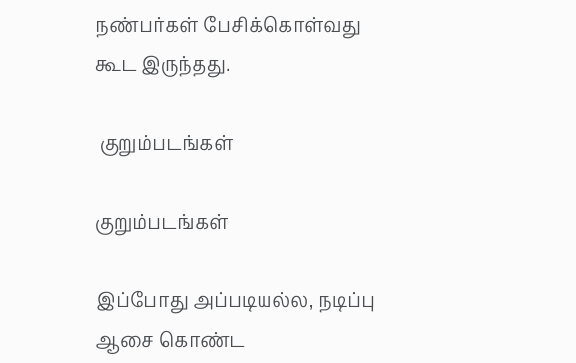நண்பர்கள் பேசிக்கொள்வது கூட இருந்தது.

 குறும்படங்கள்

குறும்படங்கள்

இப்போது அப்படியல்ல, நடிப்பு ஆசை கொண்ட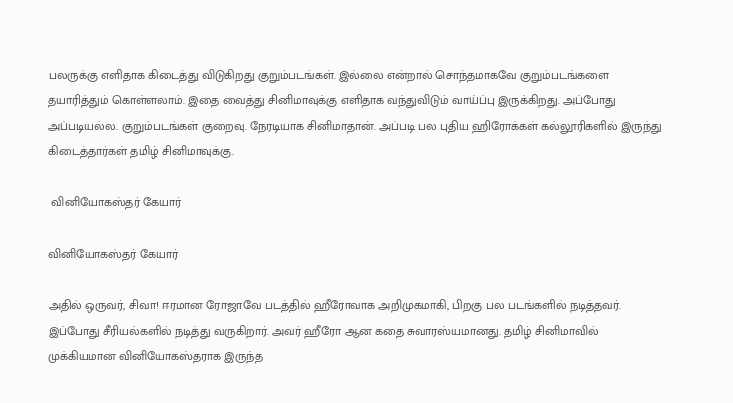பலருக்கு எளிதாக கிடைத்து விடுகிறது குறும்படங்கள். இல்லை என்றால் சொந்தமாகவே குறும்படங்களை தயாரித்தும் கொள்ளலாம். இதை வைத்து சினிமாவுக்கு எளிதாக வந்துவிடும் வாய்ப்பு இருக்கிறது. அப்போது அப்படியல்ல. குறும்படங்கள் குறைவு. நேரடியாக சினிமாதான். அப்படி பல புதிய ஹிரோக்கள் கல்லூரிகளில் இருந்து கிடைத்தார்கள் தமிழ் சினிமாவுக்கு.

 வினியோகஸ்தர் கேயார்

வினியோகஸ்தர் கேயார்

அதில் ஒருவர், சிவா! ஈரமான ரோஜாவே படத்தில் ஹீரோவாக அறிமுகமாகி, பிறகு பல படங்களில் நடித்தவர். இப்போது சீரியல்களில் நடித்து வருகிறார். அவர் ஹீரோ ஆன கதை சுவாரஸ்யமானது. தமிழ் சினிமாவில் முக்கியமான வினியோகஸ்தராக இருந்த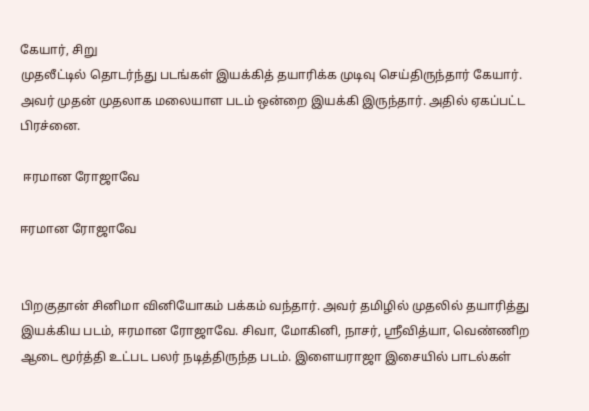கேயார், சிறு
முதலீட்டில் தொடர்ந்து படங்கள் இயக்கித் தயாரிக்க முடிவு செய்திருந்தார் கேயார். அவர் முதன் முதலாக மலையாள படம் ஒன்றை இயக்கி இருந்தார். அதில் ஏகப்பட்ட பிரச்னை.

 ஈரமான ரோஜாவே

ஈரமான ரோஜாவே


பிறகுதான் சினிமா வினியோகம் பக்கம் வந்தார். அவர் தமிழில் முதலில் தயாரித்து இயக்கிய படம், ஈரமான ரோஜாவே. சிவா, மோகினி, நாசர், ஶ்ரீவித்யா, வெண்ணிற ஆடை மூர்த்தி உட்பட பலர் நடித்திருந்த படம். இளையராஜா இசையில் பாடல்கள்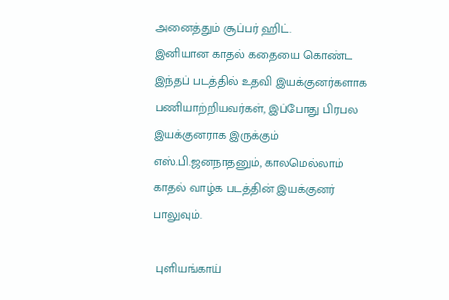அனைத்தும் சூப்பர் ஹிட்.
இனியான காதல் கதையை கொண்ட இந்தப் படத்தில் உதவி இயக்குனர்களாக பணியாற்றியவர்கள், இப்போது பிரபல இயக்குனராக இருக்கும் எஸ்.பி.ஜனநாதனும், காலமெல்லாம் காதல் வாழ்க படத்தின் இயக்குனர் பாலுவும்.

 புளியங்காய்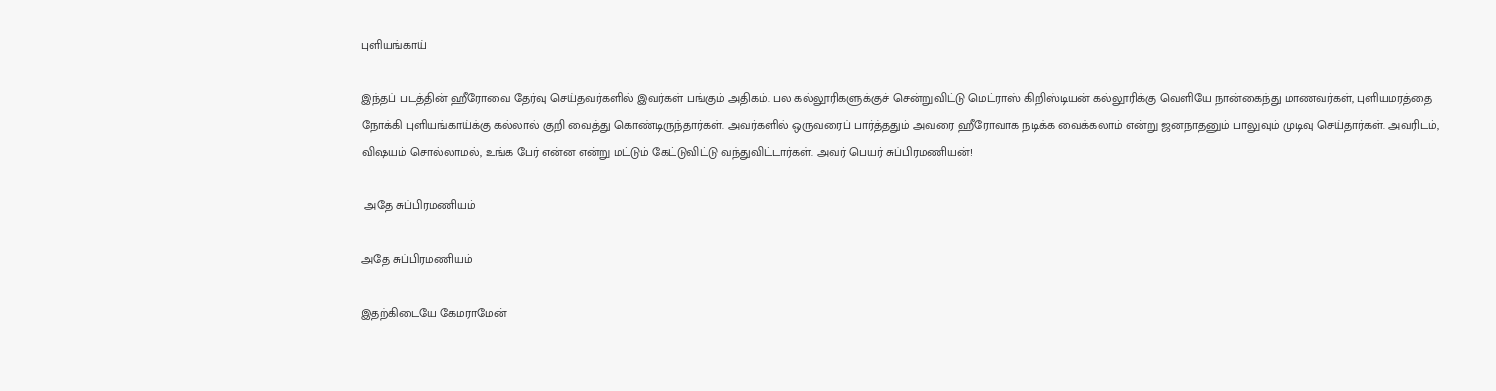புளியங்காய்

இந்தப் படத்தின் ஹீரோவை தேர்வு செய்தவர்களில் இவர்கள் பங்கும் அதிகம். பல கல்லூரிகளுக்குச் சென்றுவிட்டு மெட்ராஸ் கிறிஸ்டியன் கல்லூரிக்கு வெளியே நான்கைந்து மாணவர்கள், புளியமரத்தை நோக்கி புளியங்காய்க்கு கல்லால் குறி வைத்து கொண்டிருந்தார்கள். அவர்களில் ஒருவரைப் பார்த்ததும் அவரை ஹீரோவாக நடிக்க வைக்கலாம் என்று ஜனநாதனும் பாலுவும் முடிவு செய்தார்கள். அவரிடம், விஷயம் சொல்லாமல், உங்க பேர் என்ன என்று மட்டும் கேட்டுவிட்டு வந்துவிட்டார்கள். அவர் பெயர் சுப்பிரமணியன்!

 அதே சுப்பிரமணியம்

அதே சுப்பிரமணியம்

இதற்கிடையே கேமராமேன்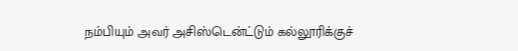நம்பியும் அவர் அசிஸ்டென்ட்டும் கல்லூரிக்குச்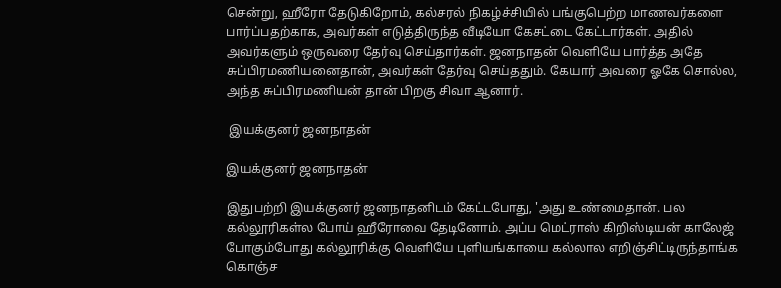சென்று, ஹீரோ தேடுகிறோம், கல்சரல் நிகழ்ச்சியில் பங்குபெற்ற மாணவர்களை பார்ப்பதற்காக, அவர்கள் எடுத்திருந்த வீடியோ கேசட்டை கேட்டார்கள். அதில் அவர்களும் ஒருவரை தேர்வு செய்தார்கள். ஜனநாதன் வெளியே பார்த்த அதே சுப்பிரமணியனைதான், அவர்கள் தேர்வு செய்ததும். கேயார் அவரை ஓகே சொல்ல, அந்த சுப்பிரமணியன் தான் பிறகு சிவா ஆனார்.

 இயக்குனர் ஜனநாதன்

இயக்குனர் ஜனநாதன்

இதுபற்றி இயக்குனர் ஜனநாதனிடம் கேட்டபோது, 'அது உண்மைதான். பல கல்லூரிகள்ல போய் ஹீரோவை தேடினோம். அப்ப மெட்ராஸ் கிறிஸ்டியன் காலேஜ் போகும்போது கல்லூரிக்கு வெளியே புளியங்காயை கல்லால எறிஞ்சிட்டிருந்தாங்க கொஞ்ச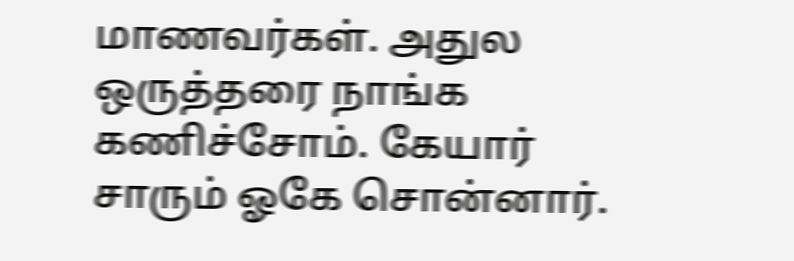மாணவர்கள். அதுல ஒருத்தரை நாங்க கணிச்சோம். கேயார் சாரும் ஓகே சொன்னார்.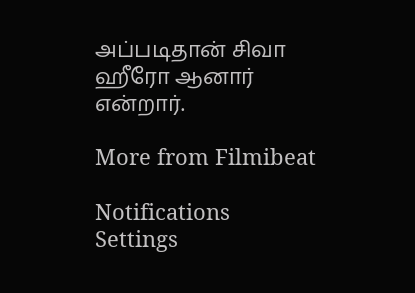அப்படிதான் சிவா ஹீரோ ஆனார் என்றார்.

More from Filmibeat

Notifications
Settings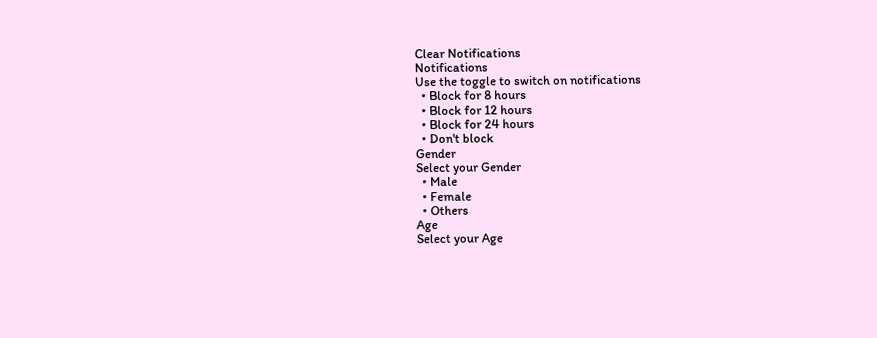Clear Notifications
Notifications
Use the toggle to switch on notifications
  • Block for 8 hours
  • Block for 12 hours
  • Block for 24 hours
  • Don't block
Gender
Select your Gender
  • Male
  • Female
  • Others
Age
Select your Age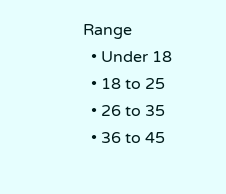Range
  • Under 18
  • 18 to 25
  • 26 to 35
  • 36 to 45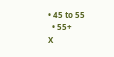• 45 to 55
  • 55+
X